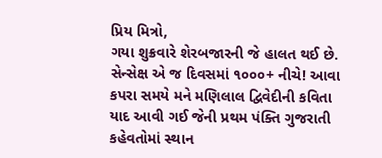પ્રિય મિત્રો,
ગયા શુક્રવારે શેરબજારની જે હાલત થઈ છે. સેન્સેક્ષ એ જ દિવસમાં ૧૦૦૦+ નીચે! આવા કપરા સમયે મને મણિલાલ દ્વિવેદીની કવિતા યાદ આવી ગઈ જેની પ્રથમ પંક્તિ ગુજરાતી કહેવતોમાં સ્થાન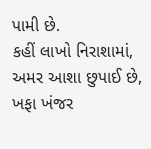પામી છે.
કહીં લાખો નિરાશામાં, અમર આશા છુપાઈ છે,
ખફા ખંજર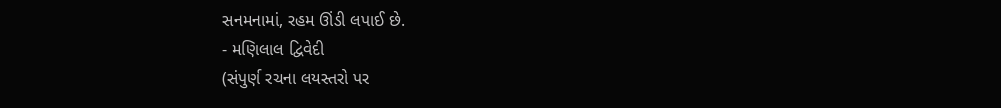સનમનામાં, રહમ ઊંડી લપાઈ છે.
- મણિલાલ દ્વિવેદી
(સંપુર્ણ રચના લયસ્તરો પર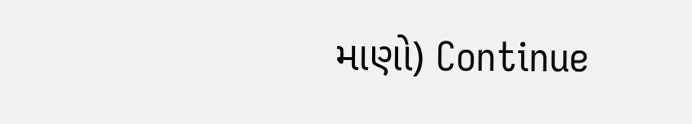માણો) Continue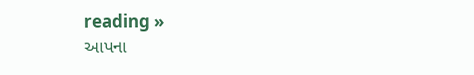reading »
આપના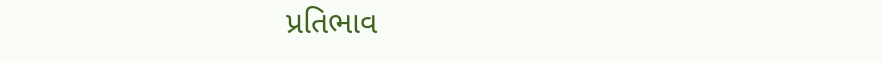પ્રતિભાવ